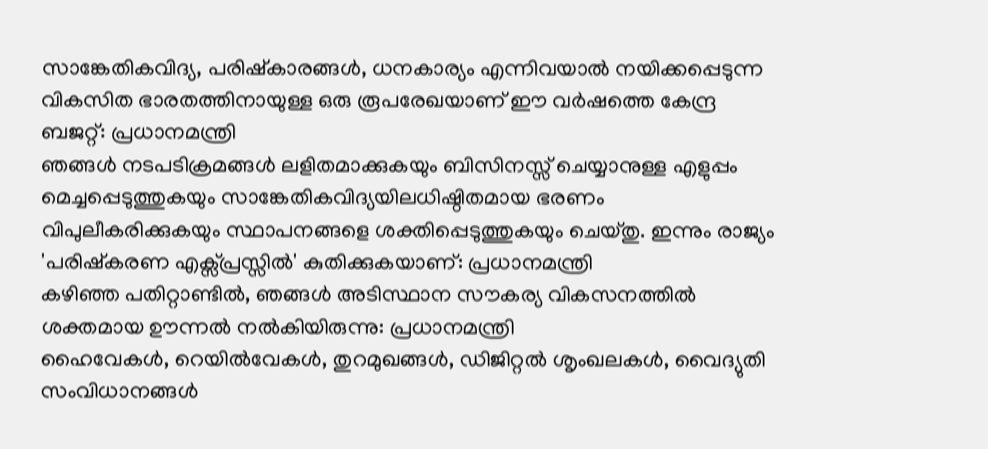സാങ്കേതികവിദ്യ, പരിഷ്കാരങ്ങൾ, ധനകാര്യം എന്നിവയാൽ നയിക്കപ്പെടുന്ന വികസിത ഭാരതത്തിനായുള്ള ഒരു രൂപരേഖയാണ് ഈ വർഷത്തെ കേന്ദ്ര ബജറ്റ്: പ്രധാനമന്ത്രി
ഞങ്ങൾ നടപടിക്രമങ്ങൾ ലളിതമാക്കുകയും ബിസിനസ്സ് ചെയ്യാനുള്ള എളുപ്പം മെച്ചപ്പെടുത്തുകയും സാങ്കേതികവിദ്യയിലധിഷ്ഠിതമായ ഭരണം വിപുലീകരിക്കുകയും സ്ഥാപനങ്ങളെ ശക്തിപ്പെടുത്തുകയും ചെയ്തു. ഇന്നും രാജ്യം 'പരിഷ്കരണ എക്സ്പ്രസ്സിൽ' കുതിക്കുകയാണ്: പ്രധാനമന്ത്രി
കഴിഞ്ഞ പതിറ്റാണ്ടിൽ, ഞങ്ങൾ അടിസ്ഥാന സൗകര്യ വികസനത്തിൽ ശക്തമായ ഊന്നൽ നൽകിയിരുന്നു: പ്രധാനമന്ത്രി
ഹൈവേകൾ, റെയിൽവേകൾ, തുറമുഖങ്ങൾ, ഡിജിറ്റൽ ശൃംഖലകൾ, വൈദ്യുതി സംവിധാനങ്ങൾ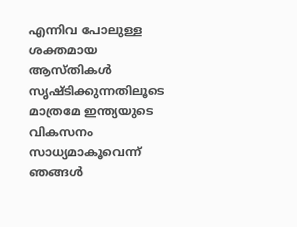എന്നിവ പോലുള്ള ശക്തമായ ആസ്തികൾ സൃഷ്ടിക്കുന്നതിലൂടെ മാത്രമേ ഇന്ത്യയുടെ വികസനം സാധ്യമാകൂവെന്ന് ഞങ്ങൾ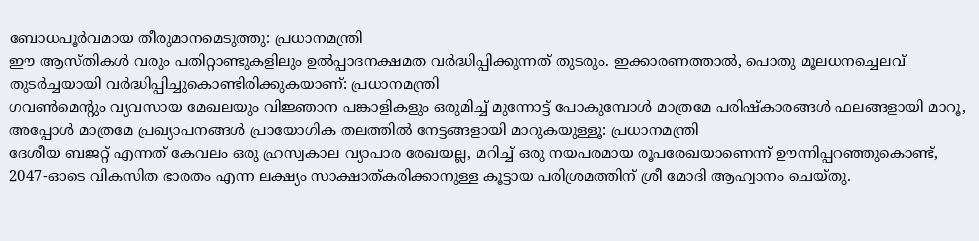ബോധപൂർവമായ തീരുമാനമെടുത്തു: പ്രധാനമന്ത്രി
ഈ ആസ്തികൾ വരും പതിറ്റാണ്ടുകളിലും ഉൽപ്പാദനക്ഷമത വർദ്ധിപ്പിക്കുന്നത് തുടരും. ഇക്കാരണത്താൽ, പൊതു മൂലധനച്ചെലവ് തുടർച്ചയായി വർദ്ധിപ്പിച്ചുകൊണ്ടിരിക്കുകയാണ്: പ്രധാനമന്ത്രി ‌
ഗവൺമെന്റും വ്യവസായ മേഖലയും വിജ്ഞാന പങ്കാളികളും ഒരുമിച്ച് മുന്നോട്ട് പോകുമ്പോൾ മാത്രമേ പരിഷ്കാരങ്ങൾ ഫലങ്ങളായി മാറൂ, അപ്പോൾ മാത്രമേ പ്രഖ്യാപനങ്ങൾ പ്രായോഗിക തലത്തിൽ നേട്ടങ്ങളായി മാറുകയുള്ളൂ: പ്രധാനമന്ത്രി
ദേശീയ ബജറ്റ് എന്നത് കേവലം ഒരു ഹ്രസ്വകാല വ്യാപാര രേഖയല്ല, മറിച്ച് ഒരു നയപരമായ രൂപരേഖയാണെന്ന് ഊന്നിപ്പറഞ്ഞുകൊണ്ട്, 2047-ഓടെ വികസിത ഭാരതം എന്ന ലക്ഷ്യം സാക്ഷാത്കരിക്കാനുള്ള കൂട്ടായ പരിശ്രമത്തിന് ശ്രീ മോദി ആഹ്വാനം ചെയ്തു.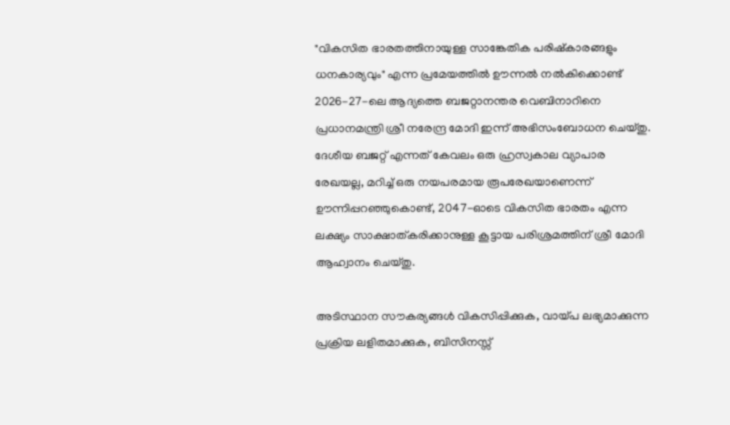"വികസിത ഭാരതത്തിനായുള്ള സാങ്കേതിക പരിഷ്കാരങ്ങളും ധനകാര്യവും" എന്ന പ്രമേയത്തിൽ ഊന്നൽ നൽകിക്കൊണ്ട് 2026-27-ലെ ആദ്യത്തെ ബജറ്റാനന്തര വെബിനാറിനെ പ്രധാനമന്ത്രി ശ്രീ നരേന്ദ്ര മോദി ഇന്ന് അഭിസംബോധന ചെയ്തു. ദേശീയ ബജറ്റ് എന്നത് കേവലം ഒരു ഹ്രസ്വകാല വ്യാപാര രേഖയല്ല, മറിച്ച് ഒരു നയപരമായ രൂപരേഖയാണെന്ന് ഊന്നിപ്പറഞ്ഞുകൊണ്ട്, 2047-ഓടെ വികസിത ഭാരതം എന്ന ലക്ഷ്യം സാക്ഷാത്കരിക്കാനുള്ള കൂട്ടായ പരിശ്രമത്തിന് ശ്രീ മോദി ആഹ്വാനം ചെയ്തു.

അടിസ്ഥാന സൗകര്യങ്ങൾ വികസിപ്പിക്കുക, വായ്പ ലഭ്യമാക്കുന്ന പ്രക്രിയ ലളിതമാക്കുക, ബിസിനസ്സ്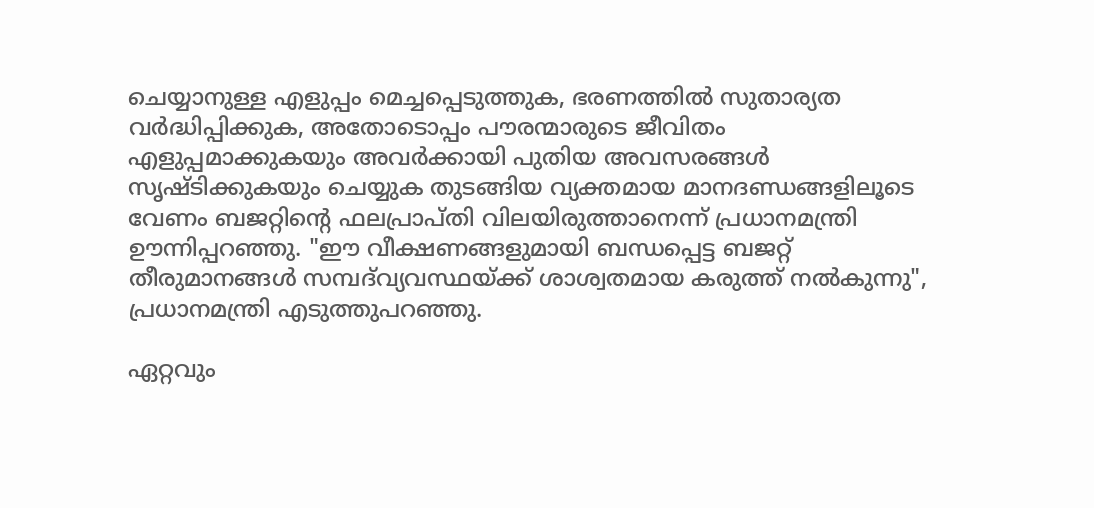ചെയ്യാനുള്ള എളുപ്പം മെച്ചപ്പെടുത്തുക, ഭരണത്തിൽ സുതാര്യത വർദ്ധിപ്പിക്കുക, അതോടൊപ്പം പൗരന്മാരുടെ ജീവിതം എളുപ്പമാക്കുകയും അവർക്കായി പുതിയ അവസരങ്ങൾ സൃഷ്ടിക്കുകയും ചെയ്യുക തുടങ്ങിയ വ്യക്തമായ മാനദണ്ഡങ്ങളിലൂടെ വേണം ബജറ്റിന്റെ ഫലപ്രാപ്തി വിലയിരുത്താനെന്ന് പ്രധാനമന്ത്രി ഊന്നിപ്പറഞ്ഞു. "ഈ വീക്ഷണങ്ങളുമായി ബന്ധപ്പെട്ട ബജറ്റ് തീരുമാനങ്ങൾ സമ്പദ്‌വ്യവസ്ഥയ്ക്ക് ശാശ്വതമായ കരുത്ത് നൽകുന്നു", പ്രധാനമന്ത്രി എടുത്തുപറഞ്ഞു.

ഏറ്റവും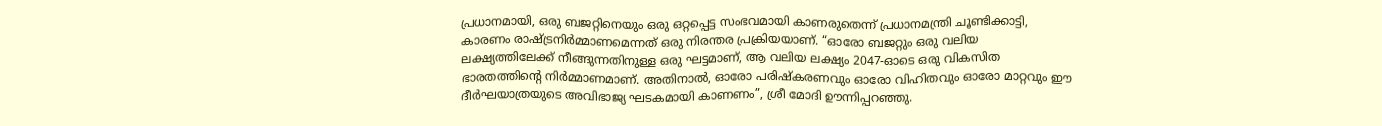പ്രധാനമായി, ഒരു ബജറ്റിനെയും ഒരു ഒറ്റപ്പെട്ട സംഭവമായി കാണരുതെന്ന് പ്രധാനമന്ത്രി ചൂണ്ടിക്കാട്ടി, കാരണം രാഷ്ട്രനിർമ്മാണമെന്നത് ഒരു നിരന്തര പ്രക്രിയയാണ്. “ഓരോ ബജറ്റും ഒരു വലിയ ലക്ഷ്യത്തിലേക്ക് നീങ്ങുന്നതിനുള്ള ഒരു ഘട്ടമാണ്, ആ വലിയ ലക്ഷ്യം 2047-ഓടെ ഒരു വികസിത ഭാരതത്തിന്റെ നിർമ്മാണമാണ്. അതിനാൽ, ഓരോ പരിഷ്കരണവും ഓരോ വിഹിതവും ഓരോ മാറ്റവും ഈ ദീർഘയാത്രയുടെ അവിഭാജ്യ ഘടകമായി കാണണം”, ശ്രീ മോദി ഊന്നിപ്പറഞ്ഞു.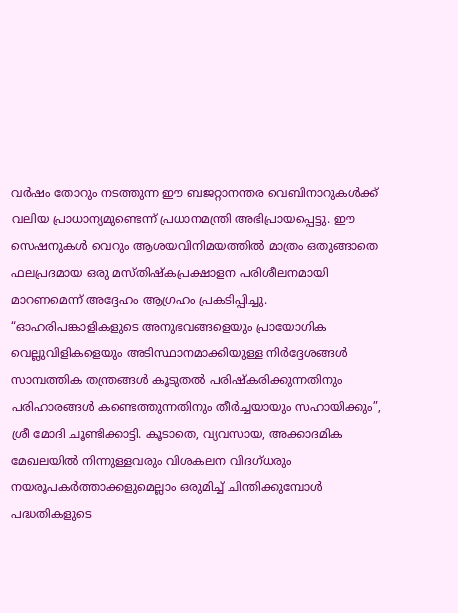വർഷം തോറും നടത്തുന്ന ഈ ബജറ്റാനന്തര വെബിനാറുകൾക്ക് വലിയ പ്രാധാന്യമുണ്ടെന്ന് പ്രധാനമന്ത്രി അഭിപ്രായപ്പെട്ടു. ഈ സെഷനുകൾ വെറും ആശയവിനിമയത്തിൽ മാത്രം ഒതുങ്ങാതെ ഫലപ്രദമായ ഒരു മസ്തിഷ്കപ്രക്ഷാളന പരിശീലനമായി മാറണമെന്ന് അദ്ദേഹം ആഗ്രഹം പ്രകടിപ്പിച്ചു. “ഓഹരിപങ്കാളികളുടെ അനുഭവങ്ങളെയും പ്രായോഗിക വെല്ലുവിളികളെയും അടിസ്ഥാനമാക്കിയുള്ള നിർദ്ദേശങ്ങൾ സാമ്പത്തിക തന്ത്രങ്ങൾ കൂടുതൽ പരിഷ്കരിക്കുന്നതിനും പരിഹാരങ്ങൾ കണ്ടെത്തുന്നതിനും തീർച്ചയായും സഹായിക്കും”, ശ്രീ മോദി ചൂണ്ടിക്കാട്ടി. കൂടാതെ, വ്യവസായ, അക്കാദമിക മേഖലയിൽ നിന്നുള്ളവരും വിശകലന വിദഗ്ധരും നയരൂപകർത്താക്കളുമെല്ലാം ഒരുമിച്ച് ചിന്തിക്കുമ്പോൾ പദ്ധതികളുടെ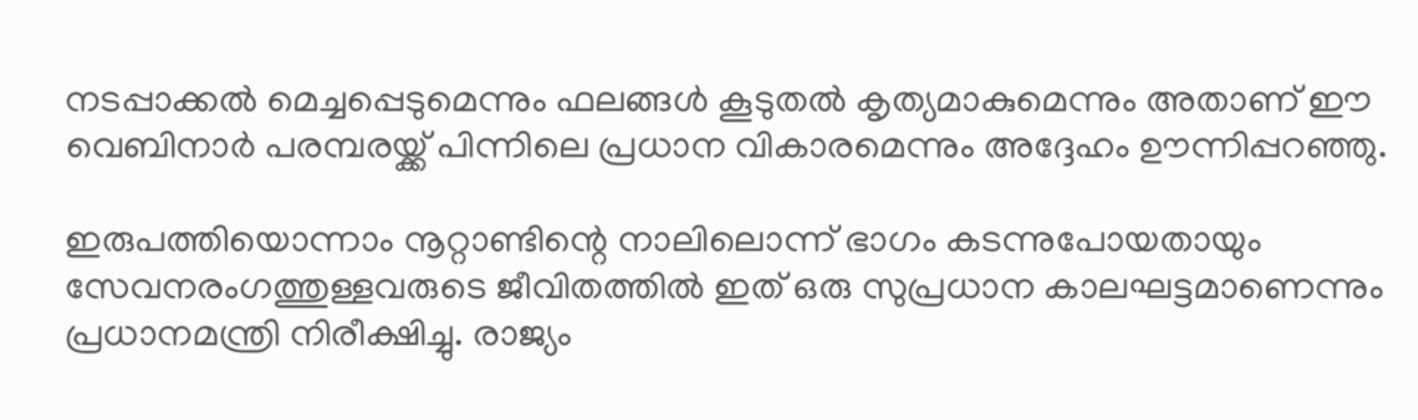നടപ്പാക്കൽ മെച്ചപ്പെടുമെന്നും ഫലങ്ങൾ കൂടുതൽ കൃത്യമാകുമെന്നും അതാണ് ഈ വെബിനാർ പരമ്പരയ്ക്ക് പിന്നിലെ പ്രധാന വികാരമെന്നും അദ്ദേഹം ഊന്നിപ്പറഞ്ഞു.

ഇരുപത്തിയൊന്നാം നൂറ്റാണ്ടിന്റെ നാലിലൊന്ന് ഭാഗം കടന്നുപോയതായും സേവനരംഗത്തുള്ളവരുടെ ജീവിതത്തിൽ ഇത് ഒരു സുപ്രധാന കാലഘട്ടമാണെന്നും പ്രധാനമന്ത്രി നിരീക്ഷിച്ചു. രാജ്യം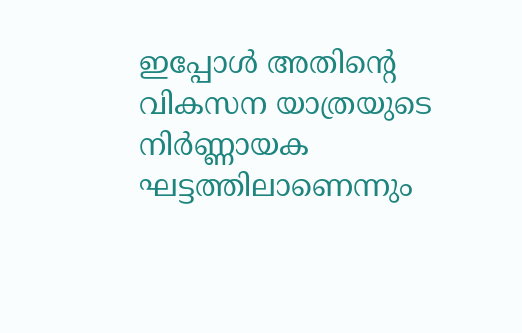ഇപ്പോൾ അതിന്റെ വികസന യാത്രയുടെ നിർണ്ണായക ഘട്ടത്തിലാണെന്നും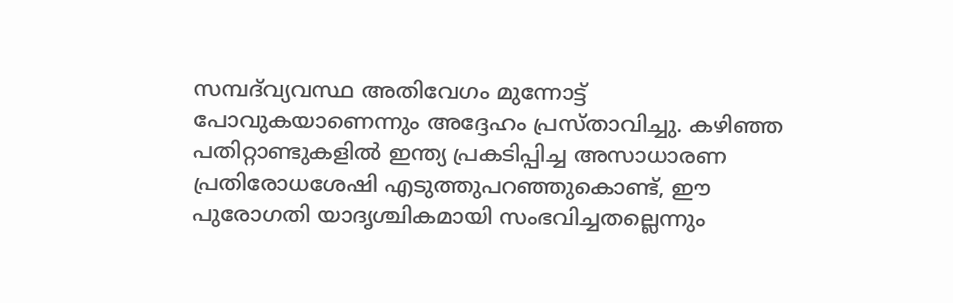സമ്പദ്‌വ്യവസ്ഥ അതിവേഗം മുന്നോട്ട് പോവുകയാണെന്നും അദ്ദേഹം പ്രസ്താവിച്ചു. കഴിഞ്ഞ പതിറ്റാണ്ടുകളിൽ ഇന്ത്യ പ്രകടിപ്പിച്ച അസാധാരണ പ്രതിരോധശേഷി എടുത്തുപറഞ്ഞുകൊണ്ട്, ഈ പുരോഗതി യാദൃശ്ചികമായി സംഭവിച്ചതല്ലെന്നും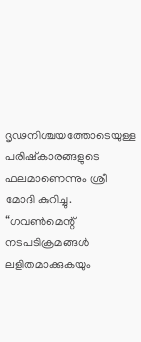ദൃഢനിശ്ചയത്തോടെയുള്ള പരിഷ്കാരങ്ങളുടെ ഫലമാണെന്നും ശ്രീ മോദി കുറിച്ചു. “ഗവൺമെന്റ് നടപടിക്രമങ്ങൾ ലളിതമാക്കുകയും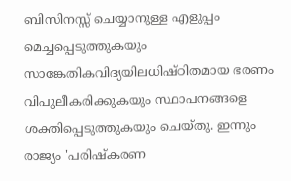ബിസിനസ്സ് ചെയ്യാനുള്ള എളുപ്പം മെച്ചപ്പെടുത്തുകയും സാങ്കേതികവിദ്യയിലധിഷ്ഠിതമായ ഭരണം വിപുലീകരിക്കുകയും സ്ഥാപനങ്ങളെ ശക്തിപ്പെടുത്തുകയും ചെയ്തു. ഇന്നും രാജ്യം 'പരിഷ്കരണ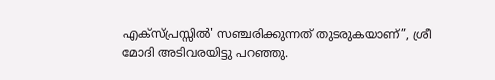എക്സ്പ്രസ്സിൽ' സഞ്ചരിക്കുന്നത് തുടരുകയാണ്”, ശ്രീ മോദി അടിവരയിട്ടു പറഞ്ഞു.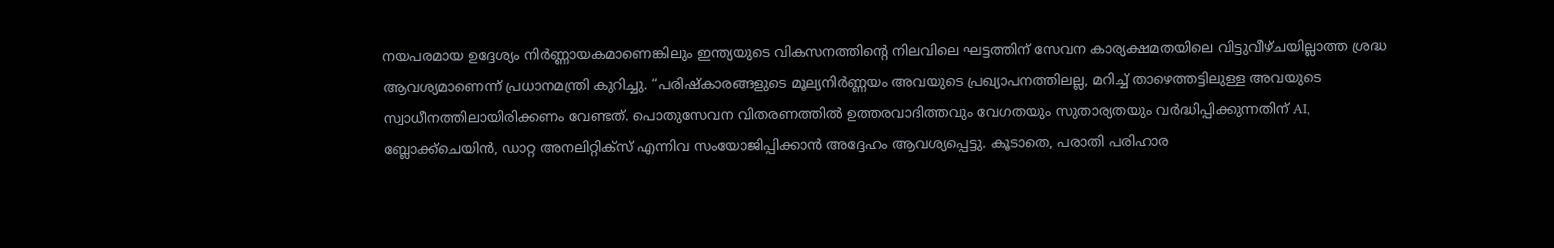നയപരമായ ഉദ്ദേശ്യം നിർണ്ണായകമാണെങ്കിലും ഇന്ത്യയുടെ വികസനത്തിന്റെ നിലവിലെ ഘട്ടത്തിന് സേവന കാര്യക്ഷമതയിലെ വിട്ടുവീഴ്ചയില്ലാത്ത ശ്രദ്ധ ആവശ്യമാണെന്ന് പ്രധാനമന്ത്രി കുറിച്ചു. “പരിഷ്കാരങ്ങളുടെ മൂല്യനിർണ്ണയം അവയുടെ പ്രഖ്യാപനത്തിലല്ല, മറിച്ച് താഴെത്തട്ടിലുള്ള അവയുടെ സ്വാധീനത്തിലായിരിക്കണം വേണ്ടത്. പൊതുസേവന വിതരണത്തിൽ ഉത്തരവാദിത്തവും വേഗതയും സുതാര്യതയും വർദ്ധിപ്പിക്കുന്നതിന് AI, ബ്ലോക്ക്ചെയിൻ, ഡാറ്റ അനലിറ്റിക്സ് എന്നിവ സംയോജിപ്പിക്കാൻ അദ്ദേഹം ആവശ്യപ്പെട്ടു. കൂടാതെ, പരാതി പരിഹാര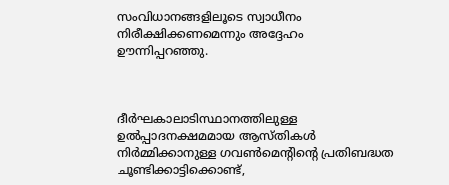സംവിധാനങ്ങളിലൂടെ സ്വാധീനം നിരീക്ഷിക്കണമെന്നും അദ്ദേഹം ഊന്നിപ്പറഞ്ഞു.



ദീർഘകാലാടിസ്ഥാനത്തിലുള്ള ഉൽപ്പാദനക്ഷമമായ ആസ്തികൾ നിർമ്മിക്കാനുള്ള ഗവൺമെന്റിന്റെ പ്രതിബദ്ധത ചൂണ്ടിക്കാട്ടിക്കൊണ്ട്,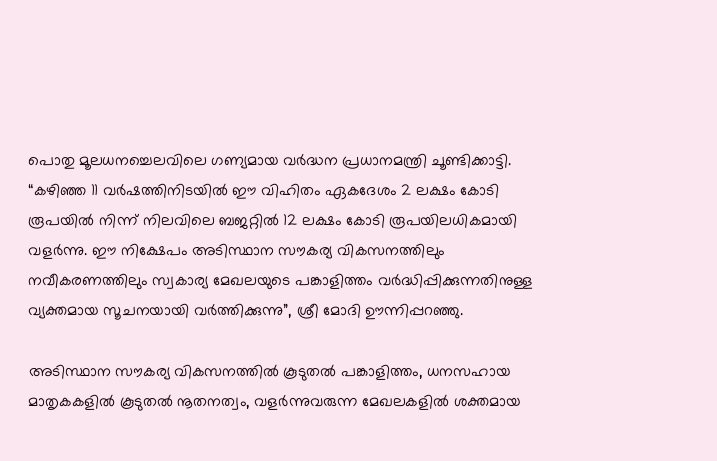പൊതു മൂലധനച്ചെലവിലെ ഗണ്യമായ വർദ്ധന പ്രധാനമന്ത്രി ചൂണ്ടിക്കാട്ടി. “കഴിഞ്ഞ 11 വർഷത്തിനിടയിൽ ഈ വിഹിതം ഏകദേശം 2 ലക്ഷം കോടി രൂപയിൽ നിന്ന് നിലവിലെ ബജറ്റിൽ 12 ലക്ഷം കോടി രൂപയിലധികമായി വളർന്നു. ഈ നിക്ഷേപം അടിസ്ഥാന സൗകര്യ വികസനത്തിലും നവീകരണത്തിലും സ്വകാര്യ മേഖലയുടെ പങ്കാളിത്തം വർദ്ധിപ്പിക്കുന്നതിനുള്ള വ്യക്തമായ സൂചനയായി വർത്തിക്കുന്നു”, ശ്രീ മോദി ഊന്നിപ്പറഞ്ഞു.

അടിസ്ഥാന സൗകര്യ വികസനത്തിൽ കൂടുതൽ പങ്കാളിത്തം, ധനസഹായ മാതൃകകളിൽ കൂടുതൽ നൂതനത്വം, വളർന്നുവരുന്ന മേഖലകളിൽ ശക്തമായ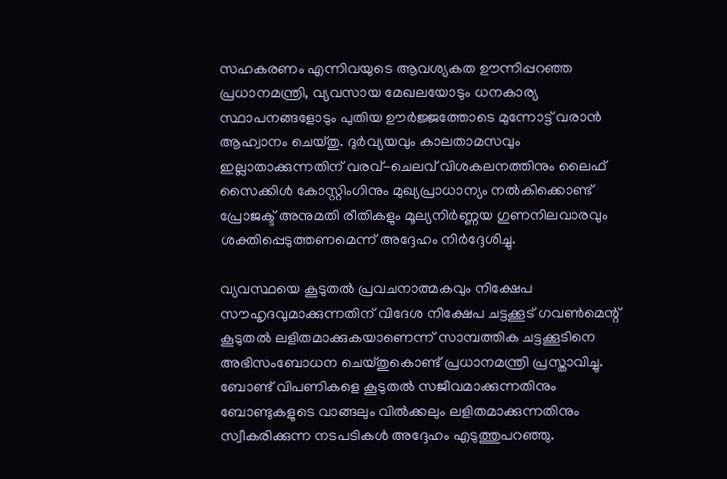സഹകരണം എന്നിവയുടെ ആവശ്യകത ഊന്നിപ്പറഞ്ഞ പ്രധാനമന്ത്രി, വ്യവസായ മേഖലയോടും ധനകാര്യ സ്ഥാപനങ്ങളോടും പുതിയ ഊർജ്ജത്തോടെ മുന്നോട്ട് വരാൻ ആഹ്വാനം ചെയ്തു. ദുർവ്യയവും കാലതാമസവും ഇല്ലാതാക്കുന്നതിന് വരവ്-ചെലവ് വിശകലനത്തിനും ലൈഫ് സൈക്കിൾ കോസ്റ്റിംഗിനും മുഖ്യപ്രാധാന്യം നൽകിക്കൊണ്ട് പ്രോജക്ട് അനുമതി രീതികളും മൂല്യനിർണ്ണയ ഗുണനിലവാരവും ശക്തിപ്പെടുത്തണമെന്ന് അദ്ദേഹം നിർദ്ദേശിച്ചു.

വ്യവസ്ഥയെ കൂടുതൽ പ്രവചനാത്മകവും നിക്ഷേപ സൗഹൃദവുമാക്കുന്നതിന് വിദേശ നിക്ഷേപ ചട്ടക്കൂട് ഗവൺമെന്റ് കൂടുതൽ ലളിതമാക്കുകയാണെന്ന് സാമ്പത്തിക ചട്ടക്കൂടിനെ അഭിസംബോധന ചെയ്തുകൊണ്ട് പ്രധാനമന്ത്രി പ്രസ്താവിച്ചു. ബോണ്ട് വിപണികളെ കൂടുതൽ സജീവമാക്കുന്നതിനും ബോണ്ടുകളുടെ വാങ്ങലും വിൽക്കലും ലളിതമാക്കുന്നതിനും സ്വീകരിക്കുന്ന നടപടികൾ അദ്ദേഹം എടുത്തുപറഞ്ഞു.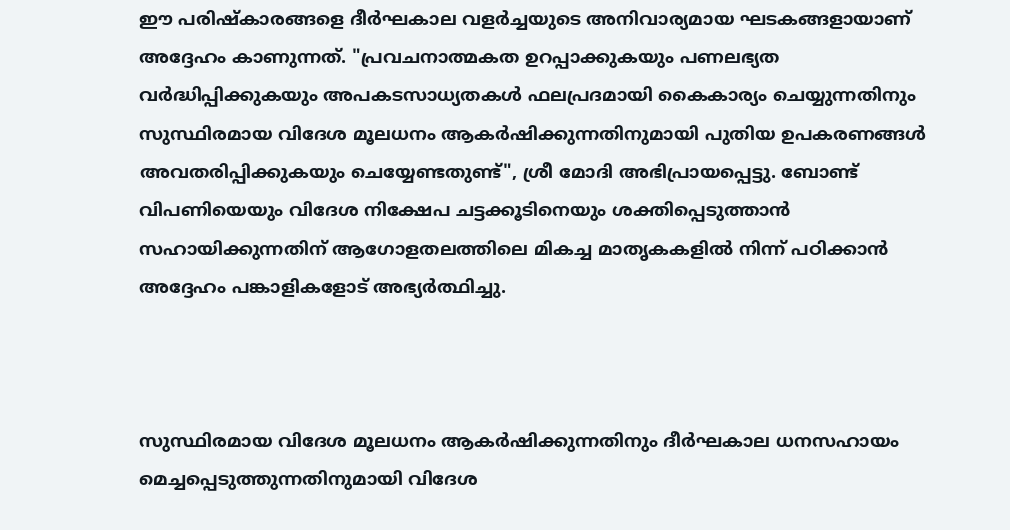ഈ പരിഷ്കാരങ്ങളെ ദീർഘകാല വളർച്ചയുടെ അനിവാര്യമായ ഘടകങ്ങളായാണ് അദ്ദേഹം കാണുന്നത്. "പ്രവചനാത്മകത ഉറപ്പാക്കുകയും പണലഭ്യത വർദ്ധിപ്പിക്കുകയും അപകടസാധ്യതകൾ ഫലപ്രദമായി കൈകാര്യം ചെയ്യുന്നതിനും സുസ്ഥിരമായ വിദേശ മൂലധനം ആകർഷിക്കുന്നതിനുമായി പുതിയ ഉപകരണങ്ങൾ അവതരിപ്പിക്കുകയും ചെയ്യേണ്ടതുണ്ട്", ശ്രീ മോദി അഭിപ്രായപ്പെട്ടു. ബോണ്ട് വിപണിയെയും വിദേശ നിക്ഷേപ ചട്ടക്കൂടിനെയും ശക്തിപ്പെടുത്താൻ സഹായിക്കുന്നതിന് ആഗോളതലത്തിലെ മികച്ച മാതൃകകളിൽ നിന്ന് പഠിക്കാൻ അദ്ദേഹം പങ്കാളികളോട് അഭ്യർത്ഥിച്ചു.



സുസ്ഥിരമായ വിദേശ മൂലധനം ആകർഷിക്കുന്നതിനും ദീർഘകാല ധനസഹായം മെച്ചപ്പെടുത്തുന്നതിനുമായി വിദേശ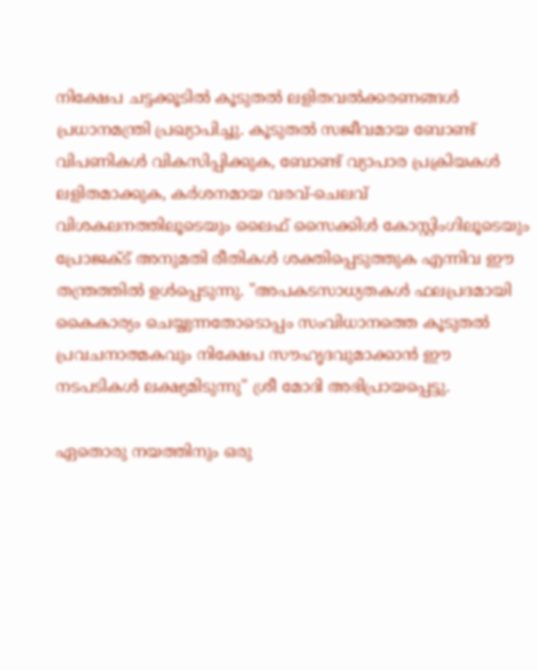നിക്ഷേപ ചട്ടക്കൂടിൽ കൂടുതൽ ലളിതവൽക്കരണങ്ങൾ പ്രധാനമന്ത്രി പ്രഖ്യാപിച്ചു. കൂടുതൽ സജീവമായ ബോണ്ട് വിപണികൾ വികസിപ്പിക്കുക, ബോണ്ട് വ്യാപാര പ്രക്രിയകൾ ലളിതമാക്കുക, കർശനമായ വരവ്-ചെലവ് വിശകലനത്തിലൂടെയും ലൈഫ് സൈക്കിൾ കോസ്റ്റിംഗിലൂടെയും പ്രോജക്ട് അനുമതി രീതികൾ ശക്തിപ്പെടുത്തുക എന്നിവ ഈ തന്ത്രത്തിൽ ഉൾപ്പെടുന്നു. "അപകടസാധ്യതകൾ ഫലപ്രദമായി കൈകാര്യം ചെയ്യുന്നതോടൊപ്പം സംവിധാനത്തെ കൂടുതൽ പ്രവചനാത്മകവും നിക്ഷേപ സൗഹൃദവുമാക്കാൻ ഈ നടപടികൾ ലക്ഷ്യമിടുന്നു" ശ്രീ മോദി അഭിപ്രായപ്പെട്ടു.

ഏതൊരു നയത്തിനും ഒരു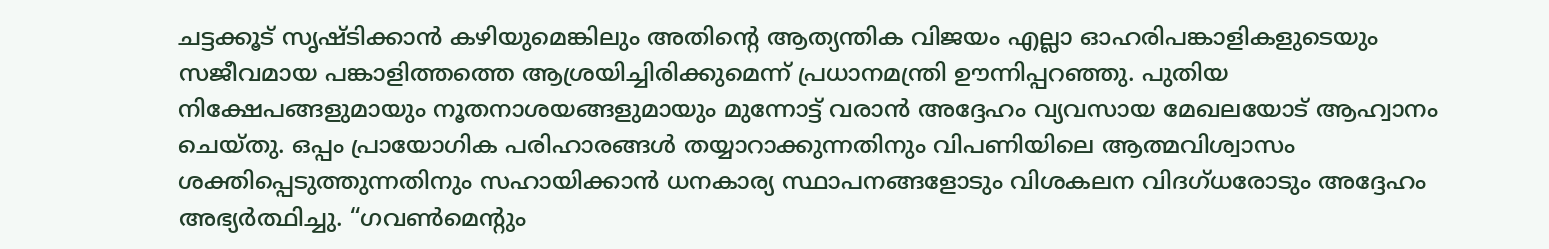ചട്ടക്കൂട് സൃഷ്ടിക്കാൻ കഴിയുമെങ്കിലും അതിന്റെ ആത്യന്തിക വിജയം എല്ലാ ഓഹരിപങ്കാളികളുടെയും സജീവമായ പങ്കാളിത്തത്തെ ആശ്രയിച്ചിരിക്കുമെന്ന് പ്രധാനമന്ത്രി ഊന്നിപ്പറഞ്ഞു. പുതിയ നിക്ഷേപങ്ങളുമായും നൂതനാശയങ്ങളുമായും മുന്നോട്ട് വരാൻ അദ്ദേഹം വ്യവസായ മേഖലയോട് ആഹ്വാനം ചെയ്തു. ഒപ്പം പ്രായോഗിക പരിഹാരങ്ങൾ തയ്യാറാക്കുന്നതിനും വിപണിയിലെ ആത്മവിശ്വാസം ശക്തിപ്പെടുത്തുന്നതിനും സഹായിക്കാൻ ധനകാര്യ സ്ഥാപനങ്ങളോടും വിശകലന വിദഗ്ധരോടും അദ്ദേഹം അഭ്യർത്ഥിച്ചു. “ഗവൺമെന്റും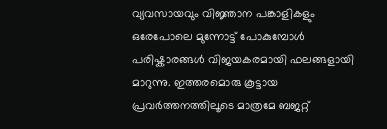വ്യവസായവും വിജ്ഞാന പങ്കാളികളും ഒരേപോലെ മുന്നോട്ട് പോകുമ്പോൾ പരിഷ്കാരങ്ങൾ വിജയകരമായി ഫലങ്ങളായി മാറുന്നു. ഇത്തരമൊരു കൂട്ടായ പ്രവർത്തനത്തിലൂടെ മാത്രമേ ബജറ്റ്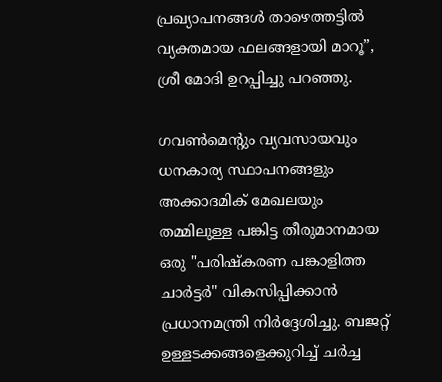പ്രഖ്യാപനങ്ങൾ താഴെത്തട്ടിൽ വ്യക്തമായ ഫലങ്ങളായി മാറൂ”, ശ്രീ മോദി ഉറപ്പിച്ചു പറഞ്ഞു.

ഗവൺമെന്റും വ്യവസായവും ധനകാര്യ സ്ഥാപനങ്ങളും അക്കാദമിക് മേഖലയും തമ്മിലുള്ള പങ്കിട്ട തീരുമാനമായ ഒരു "പരിഷ്കരണ പങ്കാളിത്ത ചാർട്ടർ" വികസിപ്പിക്കാൻ പ്രധാനമന്ത്രി നിർദ്ദേശിച്ചു. ബജറ്റ് ഉള്ളടക്കങ്ങളെക്കുറിച്ച് ചർച്ച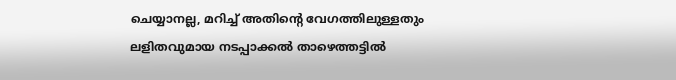ചെയ്യാനല്ല, മറിച്ച് അതിന്റെ വേഗത്തിലുള്ളതും ലളിതവുമായ നടപ്പാക്കൽ താഴെത്തട്ടിൽ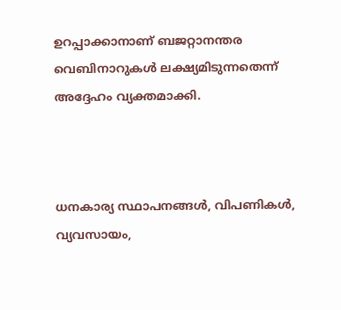ഉറപ്പാക്കാനാണ് ബജറ്റാനന്തര വെബിനാറുകൾ ലക്ഷ്യമിടുന്നതെന്ന് അദ്ദേഹം വ്യക്തമാക്കി.



ധനകാര്യ സ്ഥാപനങ്ങൾ, വിപണികൾ, വ്യവസായം,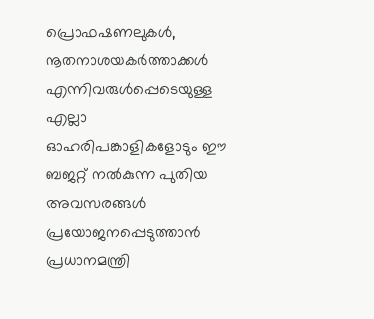പ്രൊഫഷണലുകൾ, നൂതനാശയകർത്താക്കൾ എന്നിവരുൾപ്പെടെയുള്ള എല്ലാ ഓഹരിപങ്കാളികളോടും ഈ ബജറ്റ് നൽകുന്ന പുതിയ അവസരങ്ങൾ പ്രയോജനപ്പെടുത്താൻ പ്രധാനമന്ത്രി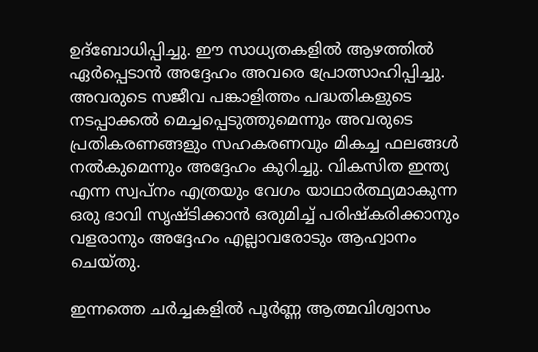ഉദ്ബോധിപ്പിച്ചു. ഈ സാധ്യതകളിൽ ആഴത്തിൽ ഏർപ്പെടാൻ അദ്ദേഹം അവരെ പ്രോത്സാഹിപ്പിച്ചു. അവരുടെ സജീവ പങ്കാളിത്തം പദ്ധതികളുടെ നടപ്പാക്കൽ മെച്ചപ്പെടുത്തുമെന്നും അവരുടെ പ്രതികരണങ്ങളും സഹകരണവും മികച്ച ഫലങ്ങൾ നൽകുമെന്നും അദ്ദേഹം കുറിച്ചു. വികസിത ഇന്ത്യ എന്ന സ്വപ്നം എത്രയും വേഗം യാഥാർത്ഥ്യമാകുന്ന ഒരു ഭാവി സൃഷ്ടിക്കാൻ ഒരുമിച്ച് പരിഷ്കരിക്കാനും വളരാനും അദ്ദേഹം എല്ലാവരോടും ആഹ്വാനം ചെയ്തു.

ഇന്നത്തെ ചർച്ചകളിൽ പൂർണ്ണ ആത്മവിശ്വാസം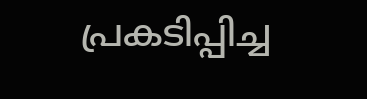പ്രകടിപ്പിച്ച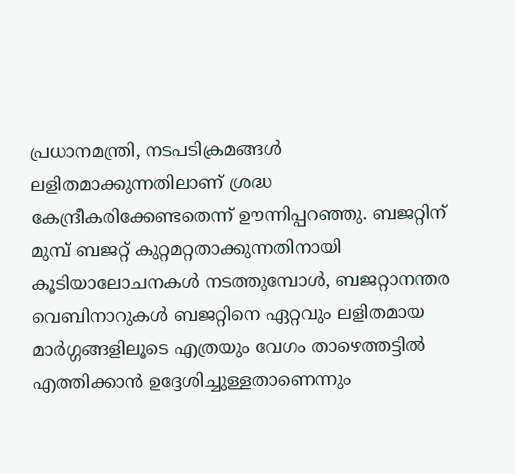പ്രധാനമന്ത്രി, നടപടിക്രമങ്ങൾ ലളിതമാക്കുന്നതിലാണ് ശ്രദ്ധ കേന്ദ്രീകരിക്കേണ്ടതെന്ന് ഊന്നിപ്പറഞ്ഞു. ബജറ്റിന് മുമ്പ് ബജറ്റ് കുറ്റമറ്റതാക്കുന്നതിനായി കൂടിയാലോചനകൾ നടത്തുമ്പോൾ, ബജറ്റാനന്തര വെബിനാറുകൾ ബജറ്റിനെ ഏറ്റവും ലളിതമായ മാർഗ്ഗങ്ങളിലൂടെ എത്രയും വേഗം താഴെത്തട്ടിൽ എത്തിക്കാൻ ഉദ്ദേശിച്ചുള്ളതാണെന്നും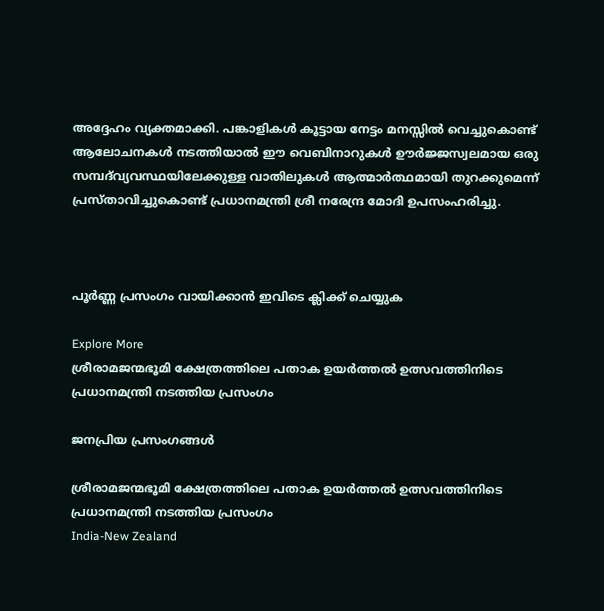അദ്ദേഹം വ്യക്തമാക്കി. പങ്കാളികൾ കൂട്ടായ നേട്ടം മനസ്സിൽ വെച്ചുകൊണ്ട് ആലോചനകൾ നടത്തിയാൽ ഈ വെബിനാറുകൾ ഊർജ്ജസ്വലമായ ഒരു സമ്പദ്‌വ്യവസ്ഥയിലേക്കുള്ള വാതിലുകൾ ആത്മാർത്ഥമായി തുറക്കുമെന്ന് പ്രസ്താവിച്ചുകൊണ്ട് പ്രധാനമന്ത്രി ശ്രീ നരേന്ദ്ര മോദി ഉപസംഹരിച്ചു.



പൂർണ്ണ പ്രസംഗം വായിക്കാൻ ഇവിടെ ക്ലിക്ക് ചെയ്യുക

Explore More
ശ്രീരാമജന്മഭൂമി ക്ഷേത്രത്തിലെ പതാക ഉയർത്തൽ ഉത്സവത്തിനിടെ പ്രധാനമന്ത്രി നടത്തിയ പ്രസംഗം

ജനപ്രിയ പ്രസംഗങ്ങൾ

ശ്രീരാമജന്മഭൂമി ക്ഷേത്രത്തിലെ പതാക ഉയർത്തൽ ഉത്സവത്തിനിടെ പ്രധാനമന്ത്രി നടത്തിയ പ്രസംഗം
India-New Zealand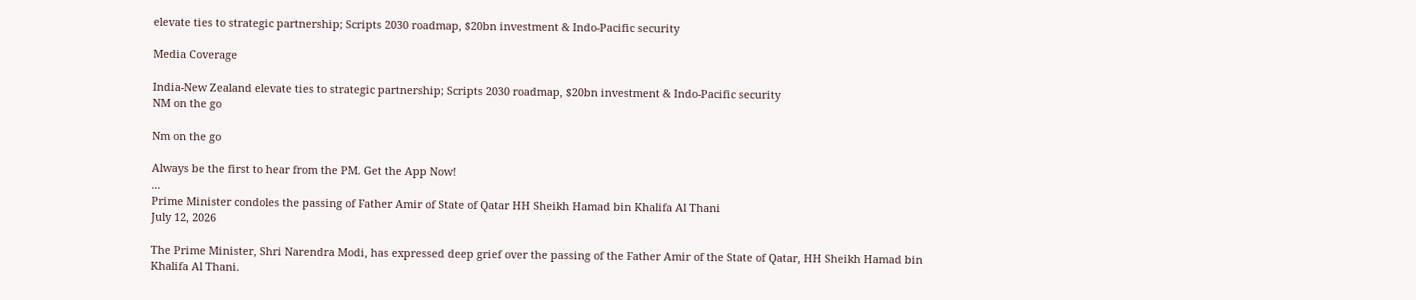elevate ties to strategic partnership; Scripts 2030 roadmap, $20bn investment & Indo-Pacific security

Media Coverage

India-New Zealand elevate ties to strategic partnership; Scripts 2030 roadmap, $20bn investment & Indo-Pacific security
NM on the go

Nm on the go

Always be the first to hear from the PM. Get the App Now!
...
Prime Minister condoles the passing of Father Amir of State of Qatar HH Sheikh Hamad bin Khalifa Al Thani
July 12, 2026

The Prime Minister, Shri Narendra Modi, has expressed deep grief over the passing of the Father Amir of the State of Qatar, HH Sheikh Hamad bin Khalifa Al Thani.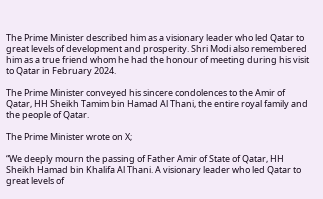The Prime Minister described him as a visionary leader who led Qatar to great levels of development and prosperity. Shri Modi also remembered him as a true friend whom he had the honour of meeting during his visit to Qatar in February 2024.

The Prime Minister conveyed his sincere condolences to the Amir of Qatar, HH Sheikh Tamim bin Hamad Al Thani, the entire royal family and the people of Qatar.

The Prime Minister wrote on X;

“We deeply mourn the passing of Father Amir of State of Qatar, HH Sheikh Hamad bin Khalifa Al Thani. A visionary leader who led Qatar to great levels of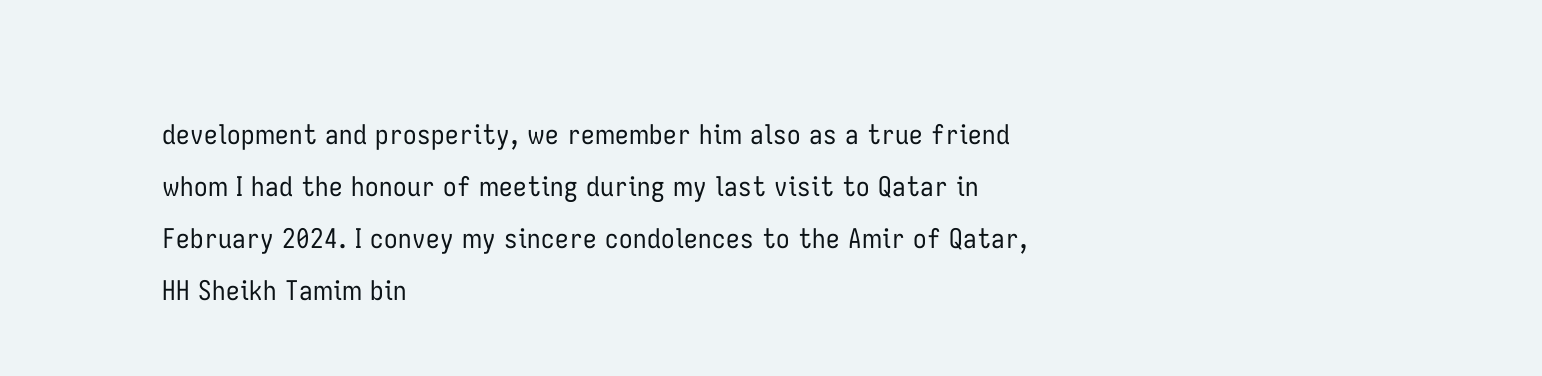development and prosperity, we remember him also as a true friend whom I had the honour of meeting during my last visit to Qatar in February 2024. I convey my sincere condolences to the Amir of Qatar, HH Sheikh Tamim bin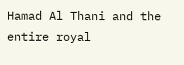Hamad Al Thani and the entire royal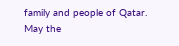family and people of Qatar. May the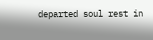departed soul rest in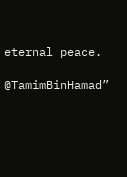eternal peace.

@TamimBinHamad”